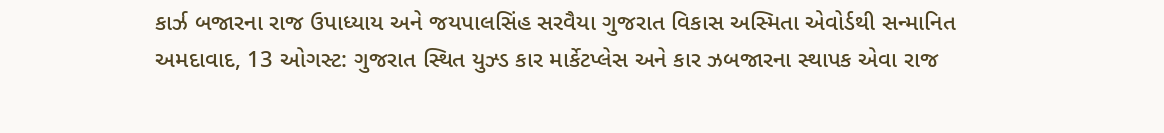કાર્ઝ બજારના રાજ ઉપાધ્યાય અને જયપાલસિંહ સરવૈયા ગુજરાત વિકાસ અસ્મિતા એવોર્ડથી સન્માનિત
અમદાવાદ, 13 ઓગસ્ટ: ગુજરાત સ્થિત યુઝ્ડ કાર માર્કેટપ્લેસ અને કાર ઝબજારના સ્થાપક એવા રાજ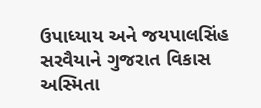ઉપાધ્યાય અને જયપાલસિંહ સરવૈયાને ગુજરાત વિકાસ અસ્મિતા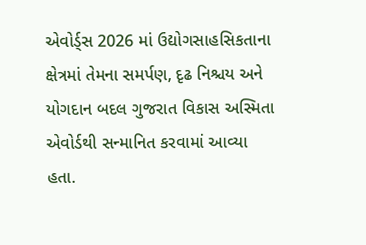એવોર્ડ્સ 2026 માં ઉદ્યોગસાહસિકતાના ક્ષેત્રમાં તેમના સમર્પણ, દૃઢ નિશ્ચય અને યોગદાન બદલ ગુજરાત વિકાસ અસ્મિતા એવોર્ડથી સન્માનિત કરવામાં આવ્યા હતા.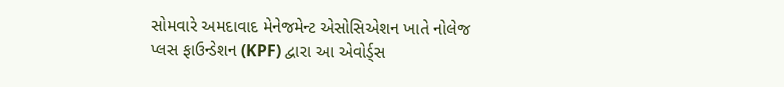સોમવારે અમદાવાદ મેનેજમેન્ટ એસોસિએશન ખાતે નોલેજ પ્લસ ફાઉન્ડેશન (KPF) દ્વારા આ એવોર્ડ્સ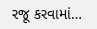રજૂ કરવામાં…